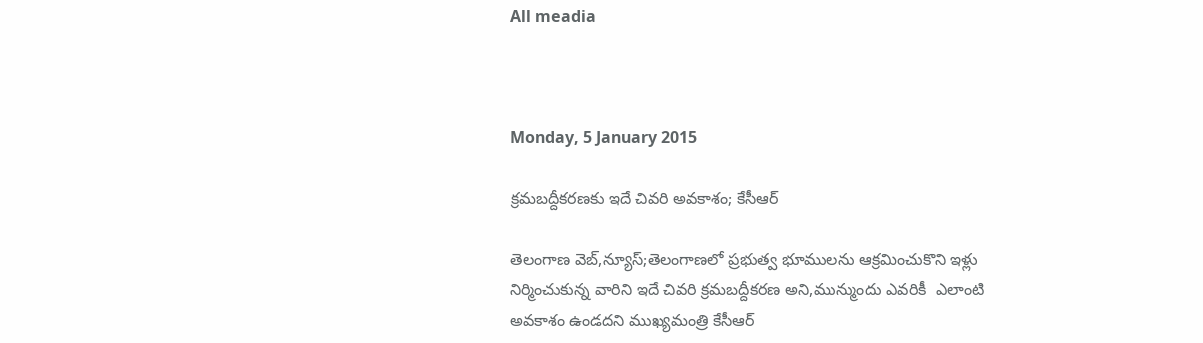All meadia



Monday, 5 January 2015

క్రమబద్దీకరణకు ఇదే చివరి అవకాశం; కేసీఆర్

తెలంగాణ వెబ్,న్యూస్;తెలంగాణలో ప్రభుత్వ భూములను ఆక్రమించుకొని ఇళ్లు నిర్మించుకున్న వారిని ఇదే చివరి క్రమబద్దీకరణ అని,మున్ముందు ఎవరికీ  ఎలాంటి అవకాశం ఉండదని ముఖ్యమంత్రి కేసీఆర్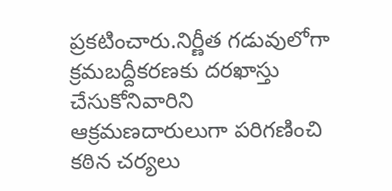ప్రకటించారు.నిర్ణీత గడువులోగా క్రమబద్దీకరణకు దరఖాస్తు చేసుకోనివారిని ఆక్రమణదారులుగా పరిగణించి కఠిన చర్యలు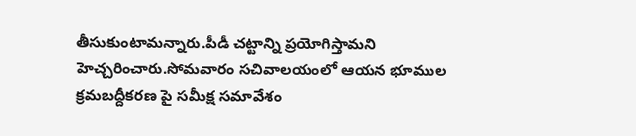తీసుకుంటామన్నారు.పీడీ చట్టాన్ని ప్రయోగిస్తామని హెచ్చరించారు.సోమవారం సచివాలయంలో ఆయన భూముల క్రమబద్దీకరణ పై సమీక్ష సమావేశం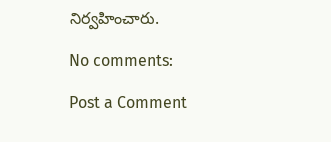నిర్వహించారు.

No comments:

Post a Comment